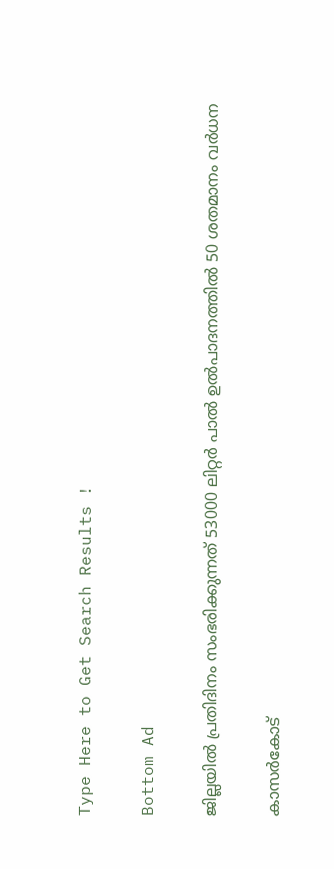Type Here to Get Search Results !

Bottom Ad

ജില്ലയില്‍ പ്രതിദിനം സംഭരിക്കുന്നത് 53000 ലിറ്റര്‍ പാല്‍ ഉല്‍പാദനത്തില്‍ 50 ശതമാനം വര്‍ധന

കാസര്‍കോട്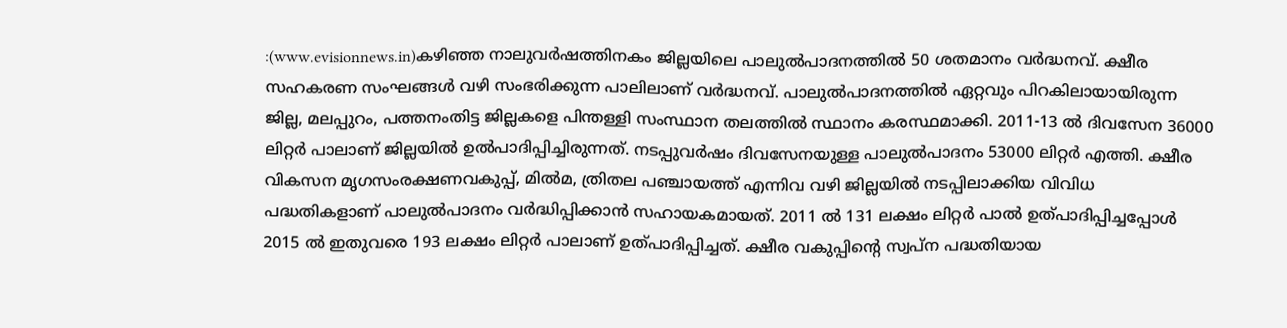:(www.evisionnews.in)കഴിഞ്ഞ നാലുവര്‍ഷത്തിനകം ജില്ലയിലെ പാലുല്‍പാദനത്തില്‍ 50 ശതമാനം വര്‍ദ്ധനവ്. ക്ഷീര സഹകരണ സംഘങ്ങള്‍ വഴി സംഭരിക്കുന്ന പാലിലാണ് വര്‍ദ്ധനവ്. പാലുല്‍പാദനത്തില്‍ ഏറ്റവും പിറകിലായായിരുന്ന ജില്ല, മലപ്പുറം, പത്തനംതിട്ട ജില്ലകളെ പിന്തള്ളി സംസ്ഥാന തലത്തില്‍ സ്ഥാനം കരസ്ഥമാക്കി. 2011-13 ല്‍ ദിവസേന 36000 ലിറ്റര്‍ പാലാണ് ജില്ലയില്‍ ഉല്‍പാദിപ്പിച്ചിരുന്നത്. നടപ്പുവര്‍ഷം ദിവസേനയുള്ള പാലുല്‍പാദനം 53000 ലിറ്റര്‍ എത്തി. ക്ഷീര വികസന മൃഗസംരക്ഷണവകുപ്പ്, മില്‍മ, ത്രിതല പഞ്ചായത്ത് എന്നിവ വഴി ജില്ലയില്‍ നടപ്പിലാക്കിയ വിവിധ പദ്ധതികളാണ് പാലുല്‍പാദനം വര്‍ദ്ധിപ്പിക്കാന്‍ സഹായകമായത്. 2011 ല്‍ 131 ലക്ഷം ലിറ്റര്‍ പാല്‍ ഉത്പാദിപ്പിച്ചപ്പോള്‍ 2015 ല്‍ ഇതുവരെ 193 ലക്ഷം ലിറ്റര്‍ പാലാണ് ഉത്പാദിപ്പിച്ചത്. ക്ഷീര വകുപ്പിന്റെ സ്വപ്ന പദ്ധതിയായ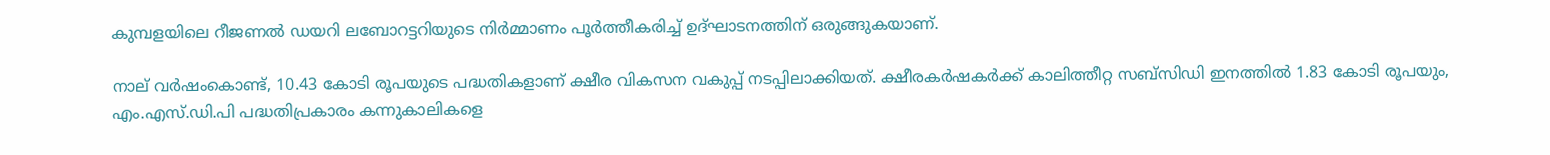കുമ്പളയിലെ റീജണല്‍ ഡയറി ലബോറട്ടറിയുടെ നിര്‍മ്മാണം പൂര്‍ത്തീകരിച്ച് ഉദ്ഘാടനത്തിന് ഒരുങ്ങുകയാണ്.

നാല് വര്‍ഷംകൊണ്ട്, 10.43 കോടി രൂപയുടെ പദ്ധതികളാണ് ക്ഷീര വികസന വകുപ്പ് നടപ്പിലാക്കിയത്. ക്ഷീരകര്‍ഷകര്‍ക്ക് കാലിത്തീറ്റ സബ്‌സിഡി ഇനത്തില്‍ 1.83 കോടി രൂപയും, എം.എസ്.ഡി.പി പദ്ധതിപ്രകാരം കന്നുകാലികളെ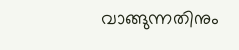വാങ്ങുന്നതിനും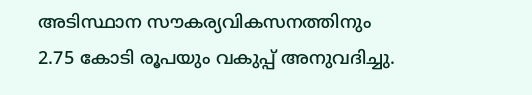അടിസ്ഥാന സൗകര്യവികസനത്തിനും 2.75 കോടി രൂപയും വകുപ്പ് അനുവദിച്ചു.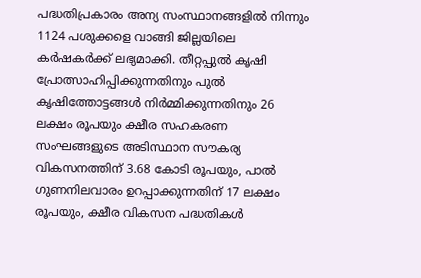പദ്ധതിപ്രകാരം അന്യ സംസ്ഥാനങ്ങളില്‍ നിന്നും 1124 പശുക്കളെ വാങ്ങി ജില്ലയിലെ കര്‍ഷകര്‍ക്ക് ലഭ്യമാക്കി. തീറ്റപ്പുല്‍ കൃഷി പ്രോത്സാഹിപ്പിക്കുന്നതിനും പുല്‍ കൃഷിത്തോട്ടങ്ങള്‍ നിര്‍മ്മിക്കുന്നതിനും 26 ലക്ഷം രൂപയും ക്ഷീര സഹകരണ സംഘങ്ങളുടെ അടിസ്ഥാന സൗകര്യ വികസനത്തിന് 3.68 കോടി രൂപയും, പാല്‍ ഗുണനിലവാരം ഉറപ്പാക്കുന്നതിന് 17 ലക്ഷം രൂപയും, ക്ഷീര വികസന പദ്ധതികള്‍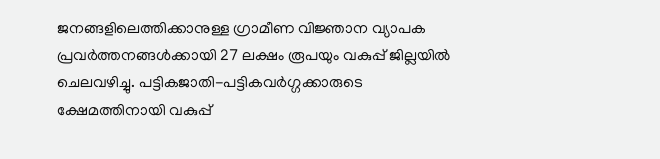ജനങ്ങളിലെത്തിക്കാനുള്ള ഗ്രാമീണ വിജ്ഞാന വ്യാപക പ്രവര്‍ത്തനങ്ങള്‍ക്കായി 27 ലക്ഷം രൂപയും വകുപ്പ് ജില്ലയില്‍ ചെലവഴിച്ചു. പട്ടികജാതി-പട്ടികവര്‍ഗ്ഗക്കാരുടെ ക്ഷേമത്തിനായി വകുപ്പ്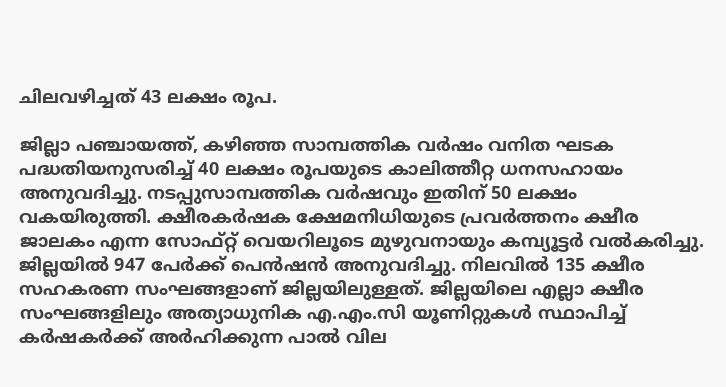ചിലവഴിച്ചത് 43 ലക്ഷം രൂപ.

ജില്ലാ പഞ്ചായത്ത്, കഴിഞ്ഞ സാമ്പത്തിക വര്‍ഷം വനിത ഘടക പദ്ധതിയനുസരിച്ച് 40 ലക്ഷം രൂപയുടെ കാലിത്തീറ്റ ധനസഹായം അനുവദിച്ചു. നടപ്പുസാമ്പത്തിക വര്‍ഷവും ഇതിന് 50 ലക്ഷം വകയിരുത്തി. ക്ഷീരകര്‍ഷക ക്ഷേമനിധിയുടെ പ്രവര്‍ത്തനം ക്ഷീര ജാലകം എന്ന സോഫ്റ്റ് വെയറിലൂടെ മുഴുവനായും കമ്പ്യൂട്ടര്‍ വല്‍കരിച്ചു. ജില്ലയില്‍ 947 പേര്‍ക്ക് പെന്‍ഷന്‍ അനുവദിച്ചു. നിലവില്‍ 135 ക്ഷീര സഹകരണ സംഘങ്ങളാണ് ജില്ലയിലുള്ളത്. ജില്ലയിലെ എല്ലാ ക്ഷീര സംഘങ്ങളിലും അത്യാധുനിക എ.എം.സി യൂണിറ്റുകള്‍ സ്ഥാപിച്ച് കര്‍ഷകര്‍ക്ക് അര്‍ഹിക്കുന്ന പാല്‍ വില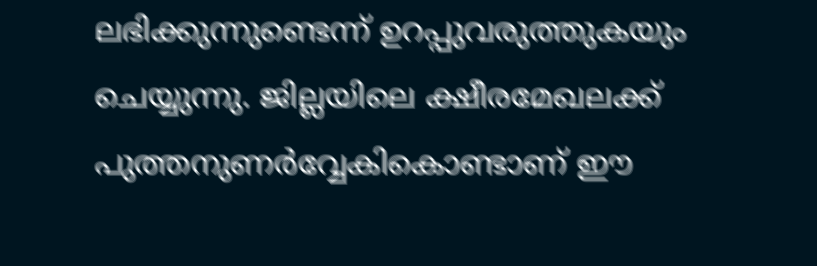ലഭിക്കുന്നുണ്ടെന്ന് ഉറപ്പുവരുത്തുകയും ചെയ്യുന്നു. ജില്ലയിലെ ക്ഷീരമേഖലക്ക് പുത്തനുണര്‍വ്വേകികൊണ്ടാണ് ഈ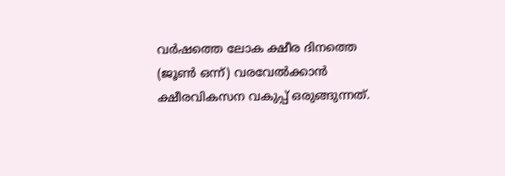വര്‍ഷത്തെ ലോക ക്ഷീര ദിനത്തെ (ജൂണ്‍ ഒന്ന്) വരവേല്‍ക്കാന്‍ ക്ഷീരവികസന വകുപ്പ് ഒരുങ്ങുന്നത്.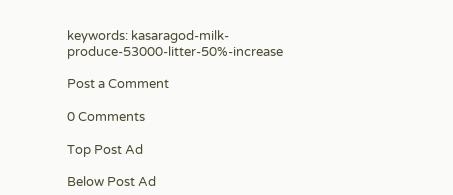keywords: kasaragod-milk-produce-53000-litter-50%-increase

Post a Comment

0 Comments

Top Post Ad

Below Post Ad